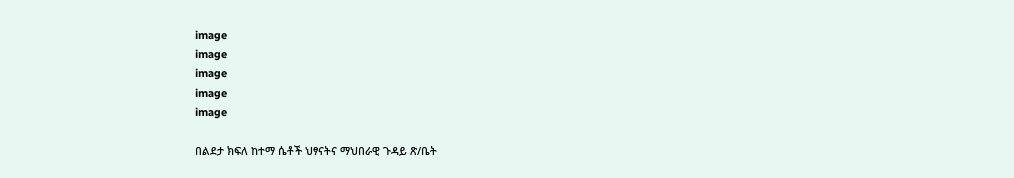image
image
image
image
image

በልደታ ክፍለ ከተማ ሴቶች ህፃናትና ማህበራዊ ጉዳይ ጽ/ቤት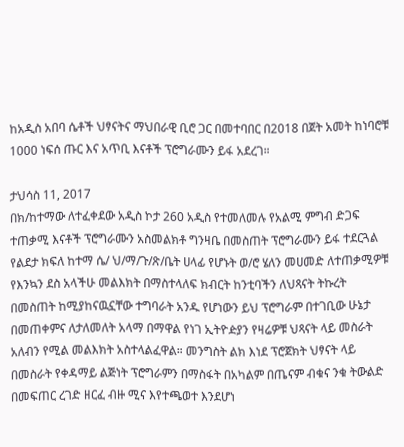ከአዲስ አበባ ሴቶች ህፃናትና ማህበራዊ ቢሮ ጋር በመተባበር በ2018 በጀት አመት ከነባሮቹ 1000 ነፍሰ ጡር እና አጥቢ እናቶች ፕሮግራሙን ይፋ አደረገ።

ታህሳስ 11, 2017
በክ/ከተማው ለተፈቀደው አዲስ ኮታ 260 አዲስ የተመለመሉ የአልሚ ምግብ ድጋፍ ተጠቃሚ እናቶች ፕሮግራሙን አስመልክቶ ግንዛቤ በመስጠት ፕሮግራሙን ይፋ ተደርጓል የልደታ ክፍለ ከተማ ሴ/ ህ/ማ/ጉ/ጽ/ቤት ሀላፊ የሆኑት ወ/ሮ ሄለን መሀመድ ለተጠቃሚዎቹ የእንኳን ደስ አላችሁ መልእክት በማስተላለፍ ክብርት ከንቲባችን ለህጻናት ትኩረት በመስጠት ከሚያከናዉኗቸው ተግባራት አንዱ የሆነውን ይህ ፕሮግራም በተገቢው ሁኔታ በመጠቀምና ለታለመለት አላማ በማዋል የነገ ኢትዮዽያን የዛሬዎቹ ህጻናት ላይ መስራት አለብን የሚል መልእክት አስተላልፈዋል። መንግስት ልክ እነደ ፕሮጀክት ህፃናት ላይ በመስራት የቀዳማይ ልጅነት ፕሮግራምን በማስፋት በአካልም በጤናም ብቁና ንቁ ትውልድ በመፍጠር ረገድ ዘርፈ ብዙ ሚና እየተጫወተ እንደሆነ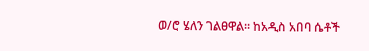ወ/ሮ ሄለን ገልፀዋል። ከአዲስ አበባ ሴቶች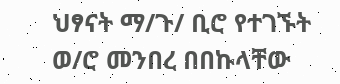ህፃናት ማ/ጉ/ ቢሮ የተገኙት ወ/ሮ መንበረ በበኩላቸው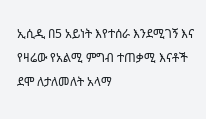ኢሲዲ በ5 አይነት እየተሰራ እንደሚገኝ እና የዛሬው የአልሚ ምግብ ተጠቃሚ እናቶች ደሞ ለታለመለት አላማ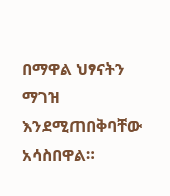በማዋል ህፃናትን ማገዝ እንደሚጠበቅባቸው አሳስበዋል።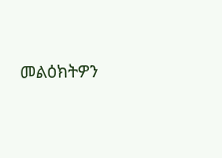መልዕክትዎን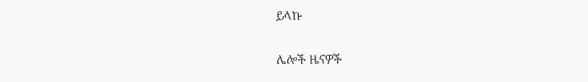ይላኩ

ሌሎች ዜናዎች